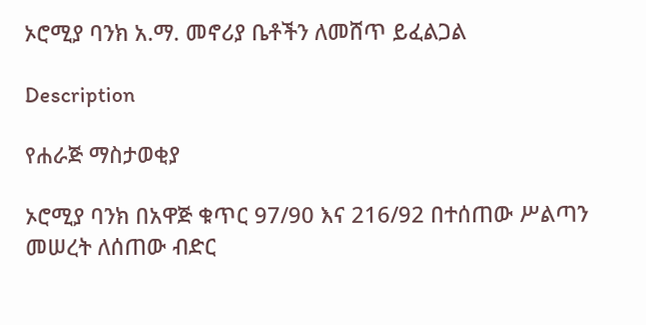ኦሮሚያ ባንክ አ.ማ. መኖሪያ ቤቶችን ለመሸጥ ይፈልጋል

Description

የሐራጅ ማስታወቂያ

ኦሮሚያ ባንክ በአዋጅ ቁጥር 97/90 እና 216/92 በተሰጠው ሥልጣን መሠረት ለሰጠው ብድር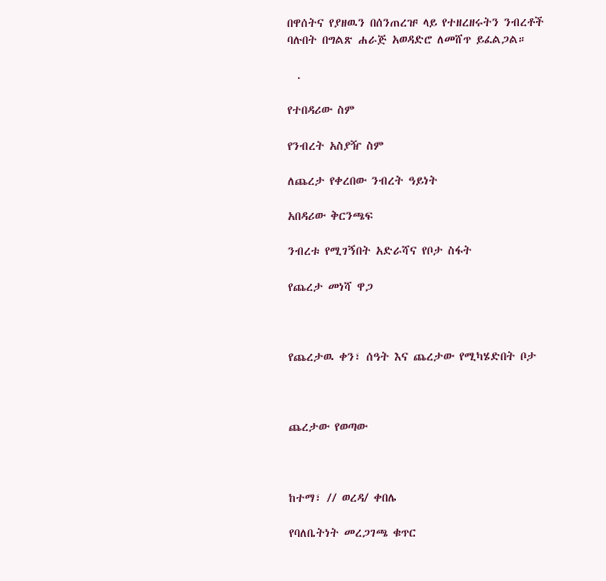በዋሰትና የያዘዉን በሰንጠረዡ ላይ የተዘረዘሩትን ንብረቶች ባሉበት በግልጽ ሐራጅ አወዳድሮ ለመሸጥ ይፈልጋል።

  .

የተበዳሪው ስም

የንብረት አስያዥ ስም

ለጨረታ የቀረበው ንብረት ዓይነት

አበዳሪው ቅርንጫፍ

ንብረቱ የሚገኝበት አድራሻና የቦታ ስፋት

የጨረታ መነሻ ዋጋ



የጨረታዉ ቀን፣ ሰዓት እና ጨረታው የሚካሄድበት ቦታ



ጨረታው የወጣው



ከተማ፣ // ወረዳ/ ቀበሌ

የባለቤትነት መረጋገጫ ቁጥር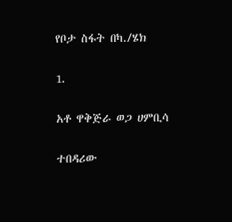የቦታ ስፋት በካ./ሄክ

1.

አቶ ዋቅጅራ ወጋ ሀምቢሳ

ተበዳሪው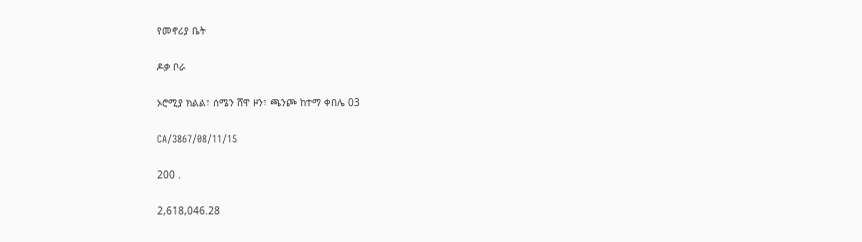የመኖሪያ ቤት

ዶቃ ቦራ

ኦሮሚያ ክልል፣ ሰሜን ሸዋ ዞን፣ ጫንጮ ከተማ ቀበሌ 03

CA/3867/08/11/15

200 .

2,618,046.28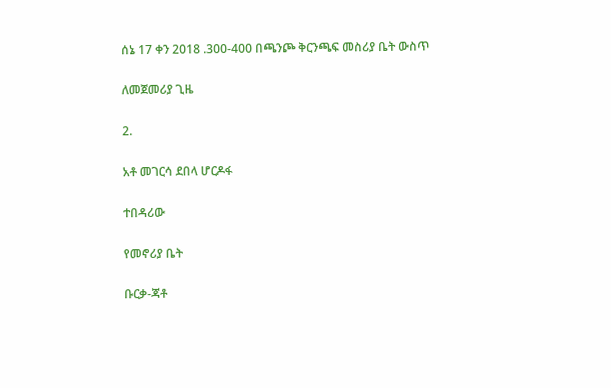ሰኔ 17 ቀን 2018 .300-400 በጫንጮ ቅርንጫፍ መስሪያ ቤት ውስጥ

ለመጀመሪያ ጊዜ

2.

አቶ መገርሳ ደበላ ሆርዶፋ

ተበዳሪው

የመኖሪያ ቤት

ቡርቃ-ጃቶ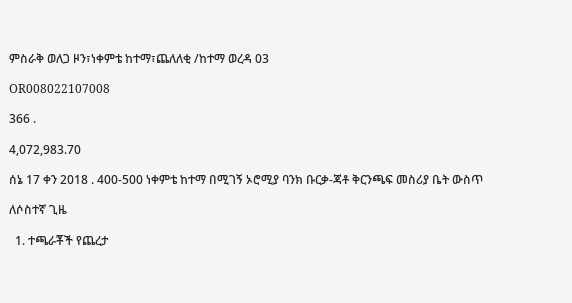ምስራቅ ወለጋ ዞን፣ነቀምቴ ከተማ፣ጨለለቂ /ከተማ ወረዳ 03

OR008022107008

366 .

4,072,983.70

ሰኔ 17 ቀን 2018 . 400-500 ነቀምቴ ከተማ በሚገኝ ኦሮሚያ ባንክ ቡርቃ-ጃቶ ቅርንጫፍ መስሪያ ቤት ውስጥ

ለሶስተኛ ጊዜ

  1. ተጫራቾች የጨረታ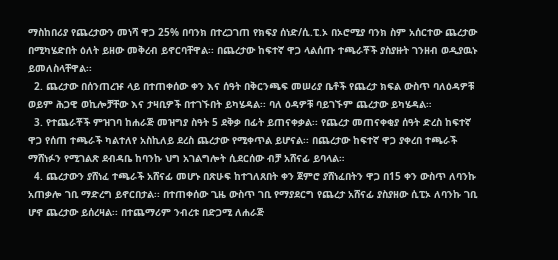ማስከበሪያ የጨረታውን መነሻ ዋጋ 25% በባንክ በተረጋገጠ የክፍያ ሰነድ/ሲ.ፒ.ኦ በኦሮሚያ ባንክ ስም አሰርተው ጨረታው በሚካሄድበት ዕለት ይዘው መቅረብ ይኖርባቸዋል፡፡ በጨረታው ከፍተኛ ዋጋ ላልሰጡ ተጫራቾች ያስያዙት ገንዘብ ወዲያዉኑ ይመለስላቸዋል፡፡
  2. ጨረታው በሰንጠረዡ ላይ በተጠቀሰው ቀን እና ሰዓት በቅርንጫፍ መሠሪያ ቤቶች የጨረታ ክፍል ውስጥ ባለዕዳዎቹ ወይም ሕጋዊ ወኪሎቻቸው እና ታዛቢዎች በተገኙበት ይካሄዳል፡፡ ባለ ዕዳዎቹ ባይገኙም ጨረታው ይካሄዳል።
  3. የተጨራቾች ምዝገባ ከሐራጅ መዝግያ ስዓት 5 ደቅቃ በፊት ይጠናቀቃል፡፡ የጨረታ መጠናቀቂያ ሰዓት ድረስ ከፍተኛ ዋጋ የሰጠ ተጫራች ካልተለየ አስኪለይ ደረስ ጨረታው የሚቀጥል ይሆናል፡፡ በጨረታው ከፍተኛ ዋጋ ያቀረበ ተጫራች ማሸነፉን የሚገልጽ ደብዳቤ ከባንኩ ህግ አገልግሎት ሲደርሰው ብቻ አሸናፊ ይባላል።
  4. ጨረታውን ያሸነፈ ተጫራች አሸናፊ መሆኑ በጽሁፍ ከተገለጸበት ቀን ጀምሮ ያሸነፈበትን ዋጋ በ15 ቀን ውስጥ ለባንኩ አጠቃሎ ገቢ ማድረግ ይኖርበታል፡፡ በተጠቀሰው ጊዜ ውስጥ ገቢ የማያደርግ የጨረታ አሸናፊ ያስያዘው ሲፒኦ ለባንኩ ገቢ ሆኖ ጨረታው ይሰረዛል፡፡ በተጨማሪም ንብረቱ በድጋሚ ለሐራጅ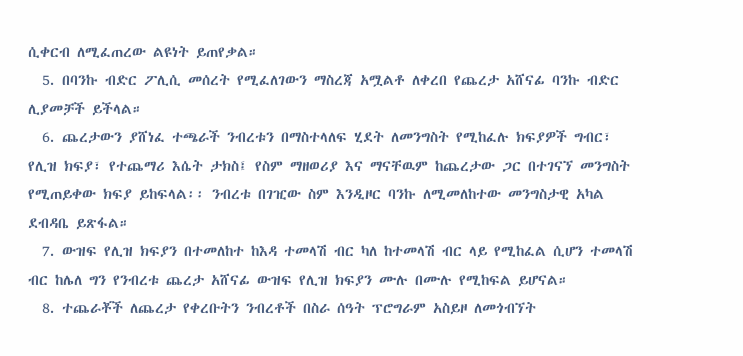ሲቀርብ ለሚፈጠረው ልዩነት ይጠየቃል።
  5. በባንኩ ብድር ፖሊሲ መሰረት የሚፈለገውን ማስረጃ አሟልቶ ለቀረበ የጨረታ አሸናፊ ባንኩ ብድር ሊያመቻች ይችላል።
  6. ጨረታውን ያሸነፈ ተጫራች ንብረቱን በማስተላለፍ ሂደት ለመንግስት የሚከፈሉ ክፍያዎች ግብር፣ የሊዝ ክፍያ፣ የተጨማሪ እሴት ታክስ፤ የስም ማዘወሪያ እና ማናቸዉም ከጨረታው ጋር በተገናኘ መንግስት የሚጠይቀው ክፍያ ይከፍላል፡፡ ንብረቱ በገዢው ስም እንዲዞር ባንኩ ለሚመለከተው መንግስታዊ አካል ደብዳቤ ይጽፋል።
  7. ውዝፍ የሊዝ ክፍያን በተመለከተ ከእዳ ተመላሽ ብር ካለ ከተመላሽ ብር ላይ የሚከፈል ሲሆን ተመላሽ ብር ከሌለ ግን የንብረቱ ጨረታ አሸናፊ ውዝፍ የሊዝ ክፍያን ሙሉ በሙሉ የሚከፍል ይሆናል።
  8. ተጨራቾች ለጨረታ የቀረቡትን ንብረቶች በስራ ሰዓት ፕሮግራም አስይዞ ለመጎብኘት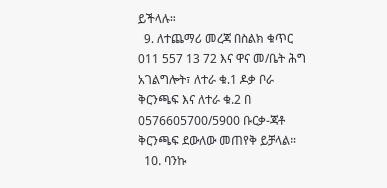ይችላሉ።
  9. ለተጨማሪ መረጃ በስልክ ቁጥር 011 557 13 72 እና ዋና መ/ቤት ሕግ አገልግሎት፣ ለተራ ቁ.1 ዶቃ ቦራ ቅርንጫፍ እና ለተራ ቁ.2 በ 0576605700/5900 ቡርቃ-ጃቶ ቅርንጫፍ ደውለው መጠየቅ ይቻላል።
  10. ባንኩ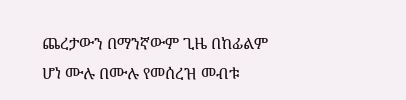ጨረታውን በማንኛውም ጊዜ በከፊልም ሆነ ሙሉ በሙሉ የመሰረዝ መብቱ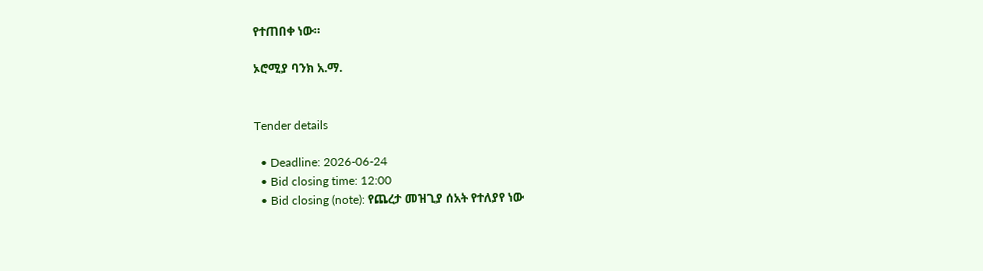የተጠበቀ ነው።

ኦሮሚያ ባንክ አ.ማ.


Tender details

  • Deadline: 2026-06-24
  • Bid closing time: 12:00
  • Bid closing (note): የጨረታ መዝጊያ ሰአት የተለያየ ነው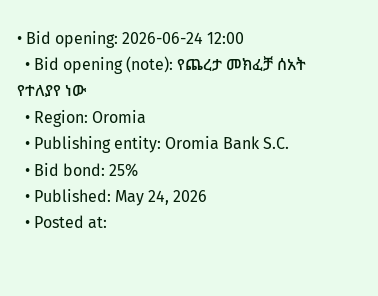• Bid opening: 2026-06-24 12:00
  • Bid opening (note): የጨረታ መክፈቻ ሰአት የተለያየ ነው
  • Region: Oromia
  • Publishing entity: Oromia Bank S.C.
  • Bid bond: 25%
  • Published: May 24, 2026
  • Posted at: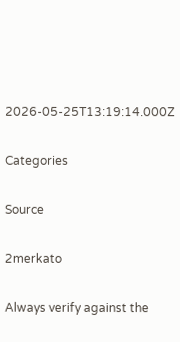2026-05-25T13:19:14.000Z

Categories

Source

2merkato

Always verify against the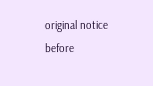original notice before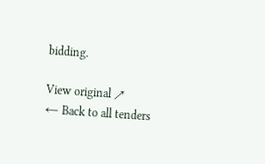bidding.

View original ↗
← Back to all tenders